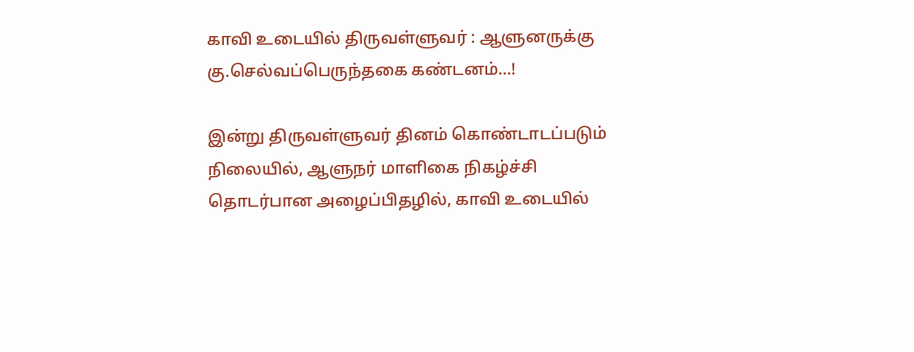காவி உடையில் திருவள்ளுவர் : ஆளுனருக்கு கு.செல்வப்பெருந்தகை கண்டனம்…!

இன்று திருவள்ளுவர் தினம் கொண்டாடப்படும் நிலையில், ஆளுநர் மாளிகை நிகழ்ச்சி தொடர்பான அழைப்பிதழில், காவி உடையில்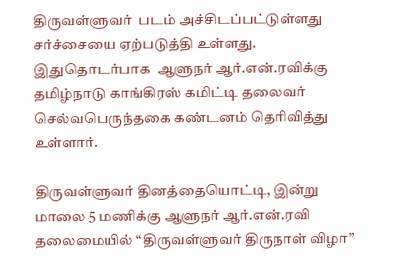திருவள்ளுவர்  படம் அச்சிடப்பட்டுள்ளது சர்ச்சையை ஏற்படுத்தி உள்ளது. இதுதொடர்பாக  ஆளுநர் ஆர்.என்.ரவிக்கு தமிழ்நாடு காங்கிரஸ் கமிட்டி தலைவர்  செல்வபெருந்தகை கண்டனம் தெரிவித்து உள்ளார்.

திருவள்ளுவர் தினத்தையொட்டி, இன்று மாலை 5 மணிக்கு ஆளுநர் ஆர்.என்.ரவி தலைமையில் “திருவள்ளுவர் திருநாள் விழா”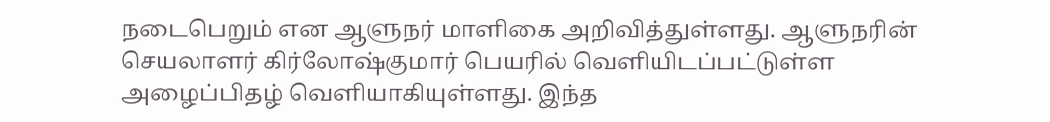நடைபெறும் என ஆளுநர் மாளிகை அறிவித்துள்ளது. ஆளுநரின் செயலாளர் கிர்லோஷ்குமார் பெயரில் வெளியிடப்பட்டுள்ள அழைப்பிதழ் வெளியாகியுள்ளது. இந்த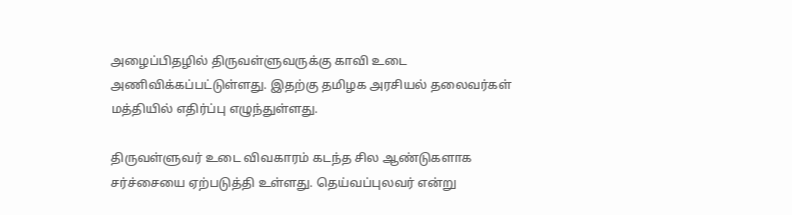அழைப்பிதழில் திருவள்ளுவருக்கு காவி உடை அணிவிக்கப்பட்டுள்ளது. இதற்கு தமிழக அரசியல் தலைவர்கள் மத்தியில் எதிர்ப்பு எழுந்துள்ளது.

திருவள்ளுவர் உடை விவகாரம் கடந்த சில ஆண்டுகளாக சர்ச்சையை ஏற்படுத்தி உள்ளது. தெய்வப்புலவர் என்று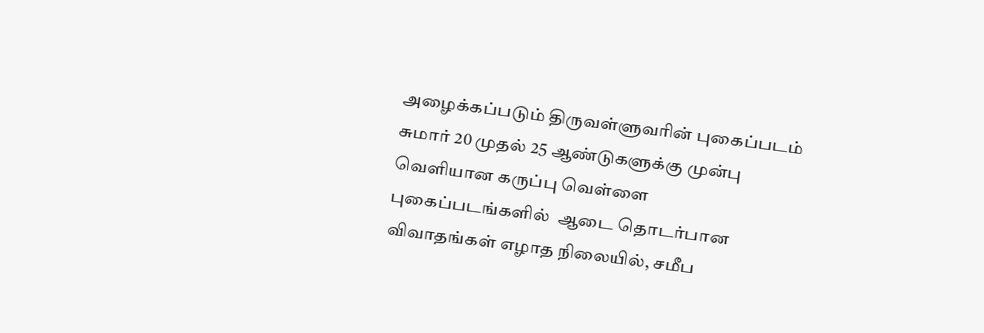அழைக்கப்படும் திருவள்ளுவரின் புகைப்படம் சுமார் 20 முதல் 25 ஆண்டுகளுக்கு முன்பு வெளியான கருப்பு வெள்ளை புகைப்படங்களில்  ஆடை தொடர்பான விவாதங்கள் எழாத நிலையில், சமீப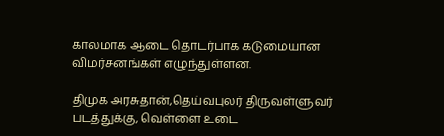காலமாக ஆடை தொடர்பாக கடுமையான விமர்சனங்கள் எழுந்துள்ளன.

திமுக அரசுதான்,தெய்வபுலர் திருவள்ளுவர் படத்துக்கு, வெள்ளை உடை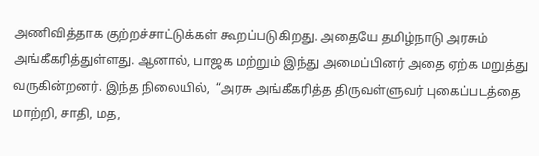அணிவித்தாக குற்றச்சாட்டுக்கள் கூறப்படுகிறது. அதையே தமிழ்நாடு அரசும் அங்கீகரித்துள்ளது. ஆனால், பாஜக மற்றும் இந்து அமைப்பினர் அதை ஏற்க மறுத்து வருகின்றனர். இந்த நிலையில்,  “அரசு அங்கீகரித்த திருவள்ளுவர் புகைப்படத்தை மாற்றி, சாதி, மத,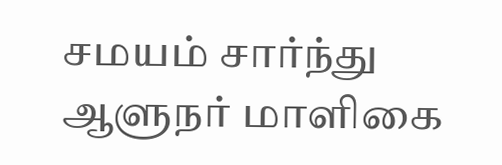சமயம் சார்ந்து ஆளுநர் மாளிகை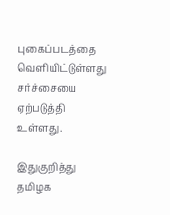புகைப்படத்தை வெளியிட்டுள்ளது சர்ச்சையை ஏற்படுத்தி உள்ளது.

இதுகுறித்து தமிழக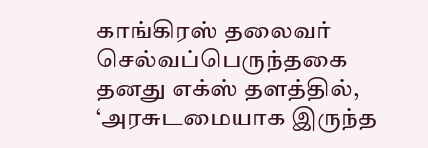காங்கிரஸ் தலைவர் செல்வப்பெருந்தகை தனது எக்ஸ் தளத்தில், ‘அரசுடமையாக இருந்த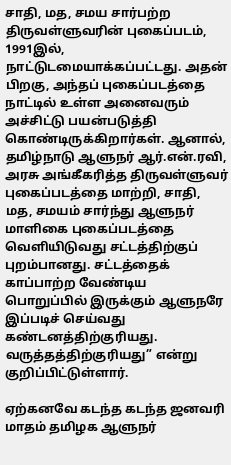சாதி, மத, சமய சார்பற்ற திருவள்ளுவரின் புகைப்படம், 1991இல், நாட்டுடமையாக்கப்பட்டது. அதன் பிறகு, அந்தப் புகைப்படத்தை நாட்டில் உள்ள அனைவரும் அச்சிட்டு பயன்படுத்தி கொண்டிருக்கிறார்கள். ஆனால், தமிழ்நாடு ஆளுநர் ஆர்.என்.ரவி, அரசு அங்கீகரித்த திருவள்ளுவர் புகைப்படத்தை மாற்றி, சாதி, மத, சமயம் சார்ந்து ஆளுநர் மாளிகை புகைப்படத்தை வெளியிடுவது சட்டத்திற்குப் புறம்பானது. சட்டத்தைக் காப்பாற்ற வேண்டிய பொறுப்பில் இருக்கும் ஆளுநரே இப்படிச் செய்வது கண்டனத்திற்குரியது. வருத்தத்திற்குரியது” என்று குறிப்பிட்டுள்ளார்.

ஏற்கனவே கடந்த கடந்த ஜனவரி மாதம் தமிழக ஆளுநர்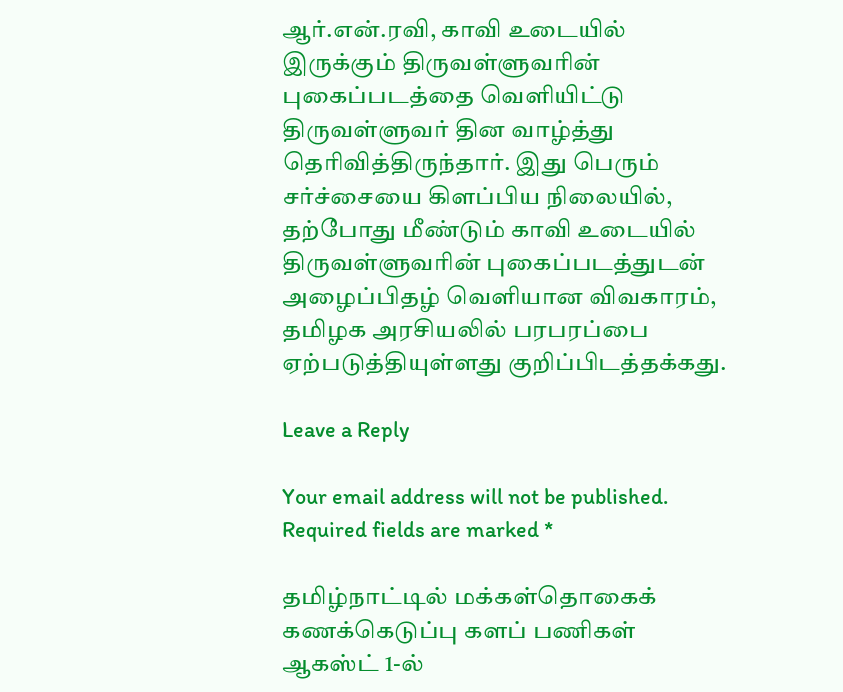ஆர்.என்.ரவி, காவி உடையில் இருக்கும் திருவள்ளுவரின் புகைப்படத்தை வெளியிட்டு திருவள்ளுவர் தின வாழ்த்து தெரிவித்திருந்தார். இது பெரும் சர்ச்சையை கிளப்பிய நிலையில், தற்போது மீண்டும் காவி உடையில் திருவள்ளுவரின் புகைப்படத்துடன் அழைப்பிதழ் வெளியான விவகாரம், தமிழக அரசியலில் பரபரப்பை ஏற்படுத்தியுள்ளது குறிப்பிடத்தக்கது.

Leave a Reply

Your email address will not be published. Required fields are marked *

தமிழ்நாட்டில் மக்கள்தொகைக் கணக்கெடுப்பு களப் பணிகள் ஆகஸ்ட் 1-ல்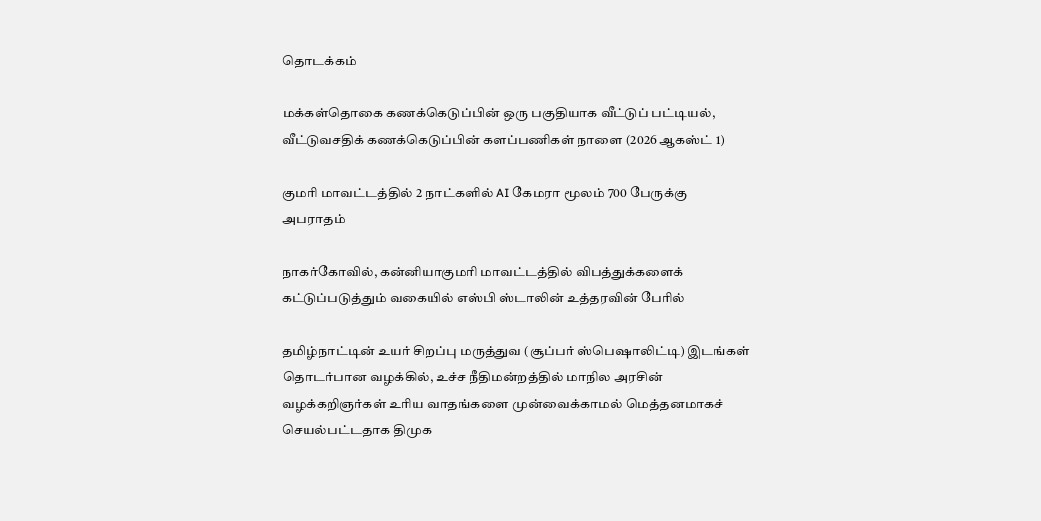தொடக்கம்

மக்கள்தொகை கணக்கெடுப்பின் ஒரு பகுதியாக வீட்டுப் பட்டியல், வீட்டுவசதிக் கணக்கெடுப்பின் களப்பணிகள் நாளை (2026 ஆகஸ்ட் 1)

குமரி மாவட்டத்தில் 2 நாட்களில் AI கேமரா மூலம் 700 பேருக்கு அபராதம்

நாகர்கோவில், கன்னியாகுமரி மாவட்டத்தில் விபத்துக்களைக் கட்டுப்படுத்தும் வகையில் எஸ்பி ஸ்டாலின் உத்தரவின் பேரில்

தமிழ்நாட்டின் உயர் சிறப்பு மருத்துவ (சூப்பர் ஸ்பெஷாலிட்டி) இடங்கள் தொடர்பான வழக்கில், உச்ச நீதிமன்றத்தில் மாநில அரசின் வழக்கறிஞர்கள் உரிய வாதங்களை முன்வைக்காமல் மெத்தனமாகச் செயல்பட்டதாக திமுக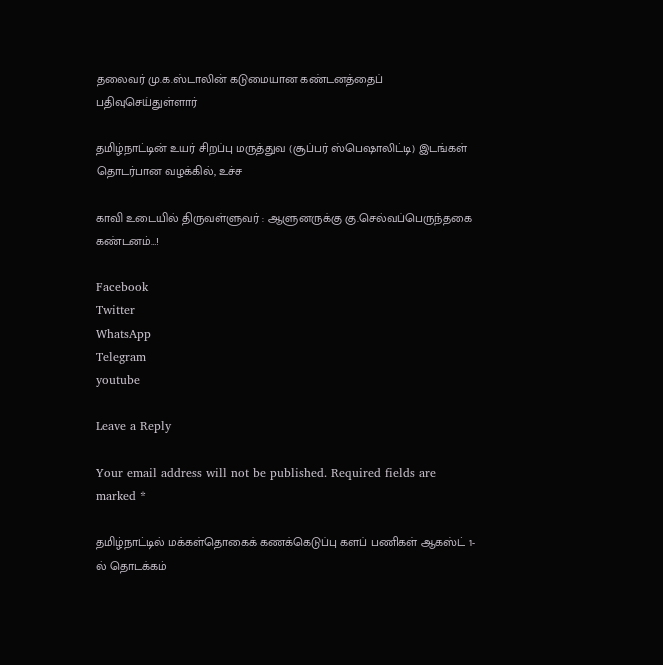தலைவர் மு.க.ஸ்டாலின் கடுமையான கண்டனத்தைப் பதிவுசெய்துள்ளார்

தமிழ்நாட்டின் உயர் சிறப்பு மருத்துவ (சூப்பர் ஸ்பெஷாலிட்டி) இடங்கள் தொடர்பான வழக்கில், உச்ச

காவி உடையில் திருவள்ளுவர் : ஆளுனருக்கு கு.செல்வப்பெருந்தகை கண்டனம்…!

Facebook
Twitter
WhatsApp
Telegram
youtube

Leave a Reply

Your email address will not be published. Required fields are marked *

தமிழ்நாட்டில் மக்கள்தொகைக் கணக்கெடுப்பு களப் பணிகள் ஆகஸ்ட் 1-ல் தொடக்கம்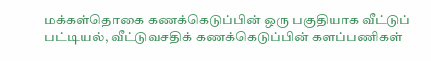மக்கள்தொகை கணக்கெடுப்பின் ஒரு பகுதியாக வீட்டுப் பட்டியல், வீட்டுவசதிக் கணக்கெடுப்பின் களப்பணிகள்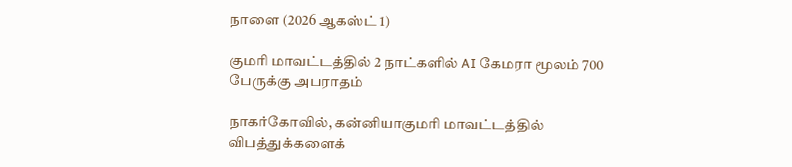நாளை (2026 ஆகஸ்ட் 1)

குமரி மாவட்டத்தில் 2 நாட்களில் AI கேமரா மூலம் 700 பேருக்கு அபராதம்

நாகர்கோவில், கன்னியாகுமரி மாவட்டத்தில் விபத்துக்களைக்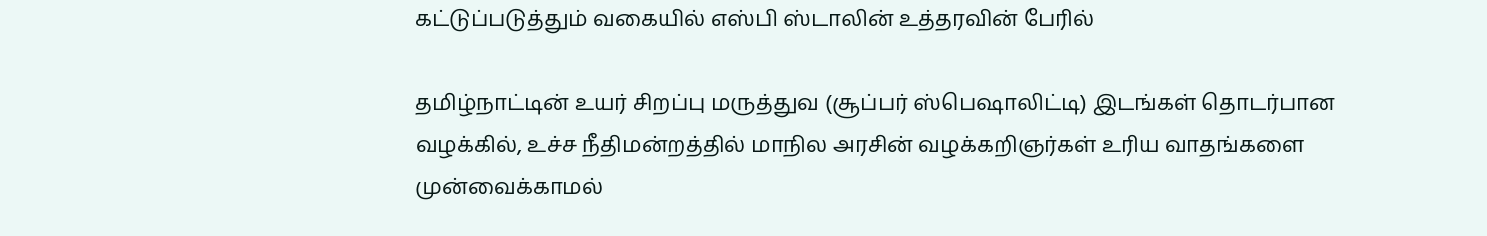கட்டுப்படுத்தும் வகையில் எஸ்பி ஸ்டாலின் உத்தரவின் பேரில்

தமிழ்நாட்டின் உயர் சிறப்பு மருத்துவ (சூப்பர் ஸ்பெஷாலிட்டி) இடங்கள் தொடர்பான வழக்கில், உச்ச நீதிமன்றத்தில் மாநில அரசின் வழக்கறிஞர்கள் உரிய வாதங்களை முன்வைக்காமல்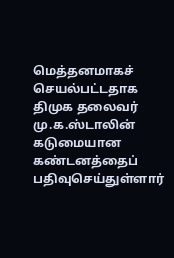மெத்தனமாகச் செயல்பட்டதாக திமுக தலைவர் மு.க.ஸ்டாலின் கடுமையான கண்டனத்தைப் பதிவுசெய்துள்ளார்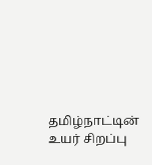தமிழ்நாட்டின் உயர் சிறப்பு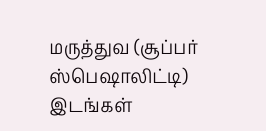மருத்துவ (சூப்பர் ஸ்பெஷாலிட்டி) இடங்கள்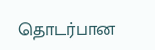தொடர்பான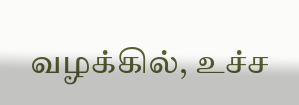வழக்கில், உச்ச